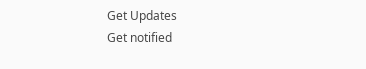Get Updates
Get notified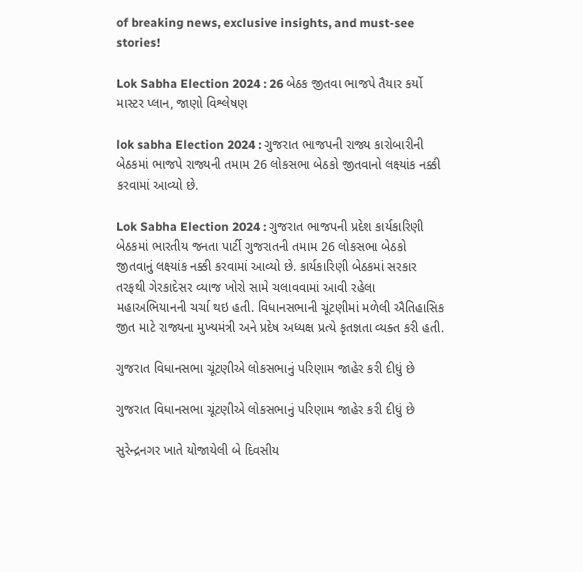of breaking news, exclusive insights, and must-see stories!

Lok Sabha Election 2024 : 26 બેઠક જીતવા ભાજપે તૈયાર કર્યો માસ્ટર પ્લાન, જાણો વિશ્લેષણ

lok sabha Election 2024 : ગુજરાત ભાજપની રાજ્ય કારોબારીની બેઠકમાં ભાજપે રાજ્યની તમામ 26 લોકસભા બેઠકો જીતવાનો લક્ષ્યાંક નક્કી કરવામાં આવ્યો છે.

Lok Sabha Election 2024 : ગુજરાત ભાજપની પ્રદેશ કાર્યકારિણી બેઠકમાં ભારતીય જનતા પાર્ટી ગુજરાતની તમામ 26 લોકસભા બેઠકો જીતવાનું લક્ષ્યાંક નક્કી કરવામાં આવ્યો છે. કાર્યકારિણી બેઠકમાં સરકાર તરફથી ગેરકાદેસર વ્યાજ ખોરો સામે ચલાવવામાં આવી રહેલા મહાઅભિયાનની ચર્ચા થઇ હતી. વિધાનસભાની ચૂંટણીમાં મળેલી ઐતિહાસિક જીત માટે રાજ્યના મુખ્યમંત્રી અને પ્રદેષ અધ્યક્ષ પ્રત્યે કૃતજ્ઞતા વ્યક્ત કરી હતી.

ગુજરાત વિધાનસભા ચૂંટણીએ લોકસભાનું પરિણામ જાહેર કરી દીધું છે

ગુજરાત વિધાનસભા ચૂંટણીએ લોકસભાનું પરિણામ જાહેર કરી દીધું છે

સુરેન્દ્રનગર ખાતે યોજાયેલી બે દિવસીય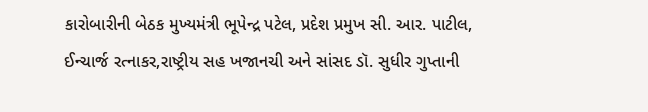કારોબારીની બેઠક મુખ્યમંત્રી ભૂપેન્દ્ર પટેલ, પ્રદેશ પ્રમુખ સી. આર. પાટીલ, ઈન્ચાર્જ રત્નાકર,રાષ્ટ્રીય સહ ખજાનચી અને સાંસદ ડૉ. સુધીર ગુપ્તાની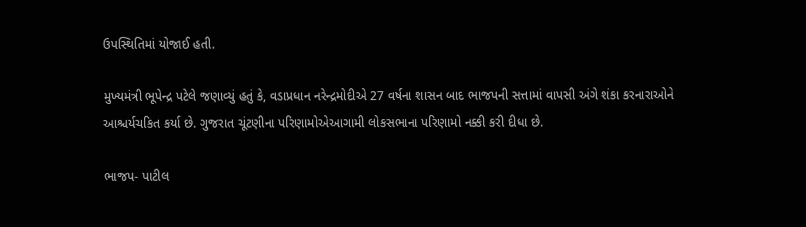ઉપસ્થિતિમાં યોજાઈ હતી.

મુખ્યમંત્રી ભૂપેન્દ્ર પટેલે જણાવ્યું હતું કે, વડાપ્રધાન નરેન્દ્રમોદીએ 27 વર્ષના શાસન બાદ ભાજપની સત્તામાં વાપસી અંગે શંકા કરનારાઓને આશ્ચર્યચકિત કર્યા છે. ગુજરાત ચૂંટણીના પરિણામોએઆગામી લોકસભાના પરિણામો નક્કી કરી દીધા છે.

ભાજપ- પાટીલ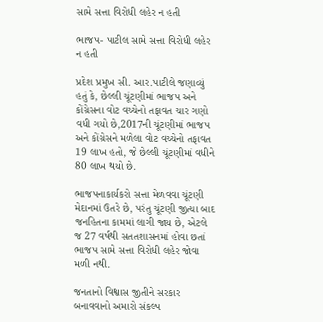સામે સત્તા વિરોધી લહેર ન હતી

ભાજપ- પાટીલ સામે સત્તા વિરોધી લહેર ન હતી

પ્રદેશ પ્રમુખ સી. આર.પાટીલે જણાવ્યું હતું કે, છેલ્લી ચૂંટણીમાં ભાજપ અને કોંગ્રેસના વોટ વચ્ચેનો તફાવત ચાર ગણો વધી ગયો છે,2017ની ચૂંટણીમાં ભાજપ અને કોંગ્રેસને મળેલા વોટ વચ્ચેનો તફાવત 19 લાખ હતો, જે છેલ્લી ચૂંટણીમાં વધીને 80 લાખ થયો છે.

ભાજપનાકાર્યકરો સત્તા મેળવવા ચૂંટણી મેદાનમાં ઉતરે છે, પરંતુ ચૂંટણી જીત્યા બાદ જનહિતના કામમાં લાગી જાય છે, એટલે જ 27 વર્ષથી સતતશાસનમાં હોવા છતાં ભાજપ સામે સત્તા વિરોધી લહેર જોવા મળી નથી.

જનતાનો વિશ્વાસ જીતીને સરકાર બનાવવાનો અમારો સંકલ્પ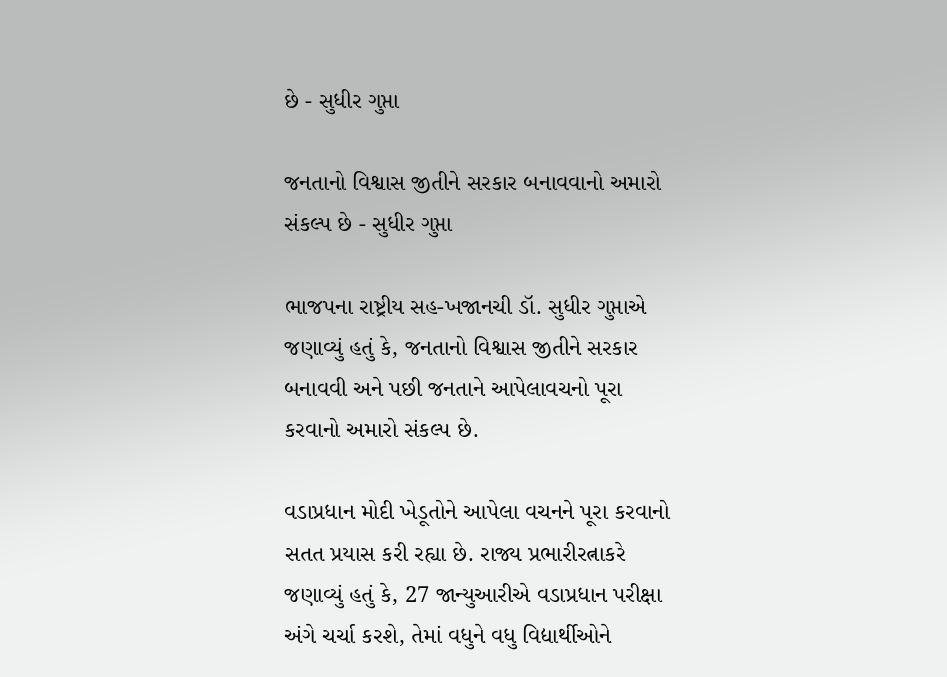છે - સુધીર ગુપ્તા

જનતાનો વિશ્વાસ જીતીને સરકાર બનાવવાનો અમારો સંકલ્પ છે - સુધીર ગુપ્તા

ભાજપના રાષ્ટ્રીય સહ-ખજાનચી ડૉ. સુધીર ગુપ્તાએ જણાવ્યું હતું કે, જનતાનો વિશ્વાસ જીતીને સરકાર બનાવવી અને પછી જનતાને આપેલાવચનો પૂરા કરવાનો અમારો સંકલ્પ છે.

વડાપ્રધાન મોદી ખેડૂતોને આપેલા વચનને પૂરા કરવાનો સતત પ્રયાસ કરી રહ્યા છે. રાજ્ય પ્રભારીરત્નાકરે જણાવ્યું હતું કે, 27 જાન્યુઆરીએ વડાપ્રધાન પરીક્ષા અંગે ચર્ચા કરશે, તેમાં વધુને વધુ વિદ્યાર્થીઓને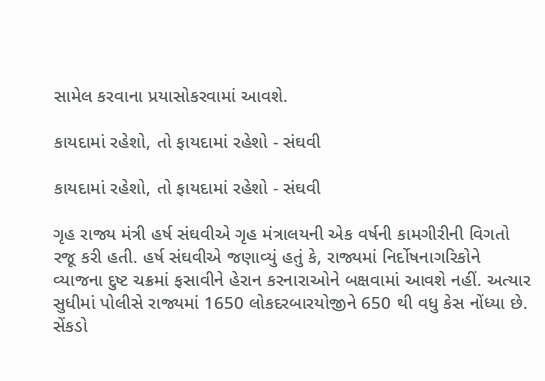સામેલ કરવાના પ્રયાસોકરવામાં આવશે.

કાયદામાં રહેશો, તો ફાયદામાં રહેશો - સંઘવી

કાયદામાં રહેશો, તો ફાયદામાં રહેશો - સંઘવી

ગૃહ રાજ્ય મંત્રી હર્ષ સંઘવીએ ગૃહ મંત્રાલયની એક વર્ષની કામગીરીની વિગતો રજૂ કરી હતી. હર્ષ સંઘવીએ જણાવ્યું હતું કે, રાજ્યમાં નિર્દોષનાગરિકોને વ્યાજના દુષ્ટ ચક્રમાં ફસાવીને હેરાન કરનારાઓને બક્ષવામાં આવશે નહીં. અત્યાર સુધીમાં પોલીસે રાજ્યમાં 1650 લોકદરબારયોજીને 650 થી વધુ કેસ નોંધ્યા છે. સેંકડો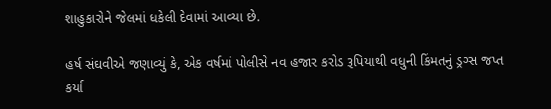શાહુકારોને જેલમાં ધકેલી દેવામાં આવ્યા છે.

હર્ષ સંઘવીએ જણાવ્યું કે, એક વર્ષમાં પોલીસે નવ હજાર કરોડ રૂપિયાથી વધુની કિંમતનું ડ્રગ્સ જપ્ત કર્યા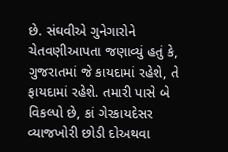છે. સંઘવીએ ગુનેગારોને ચેતવણીઆપતા જણાવ્યું હતું કે, ગુજરાતમાં જે કાયદામાં રહેશે, તે ફાયદામાં રહેશે. તમારી પાસે બે વિકલ્પો છે, કાં ગેરકાયદેસર વ્યાજખોરી છોડી દોઅથવા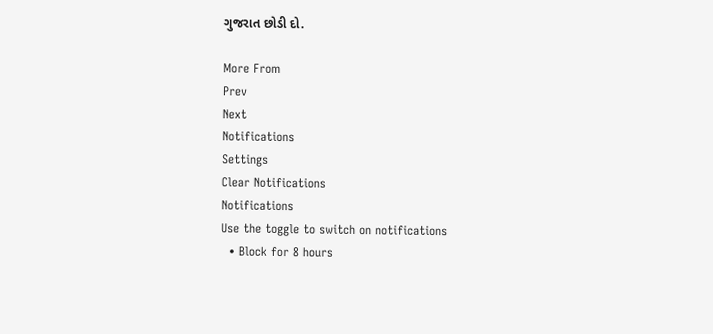ગુજરાત છોડી દો.

More From
Prev
Next
Notifications
Settings
Clear Notifications
Notifications
Use the toggle to switch on notifications
  • Block for 8 hours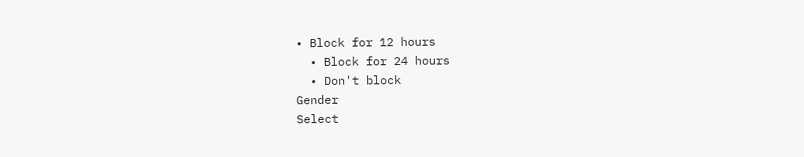• Block for 12 hours
  • Block for 24 hours
  • Don't block
Gender
Select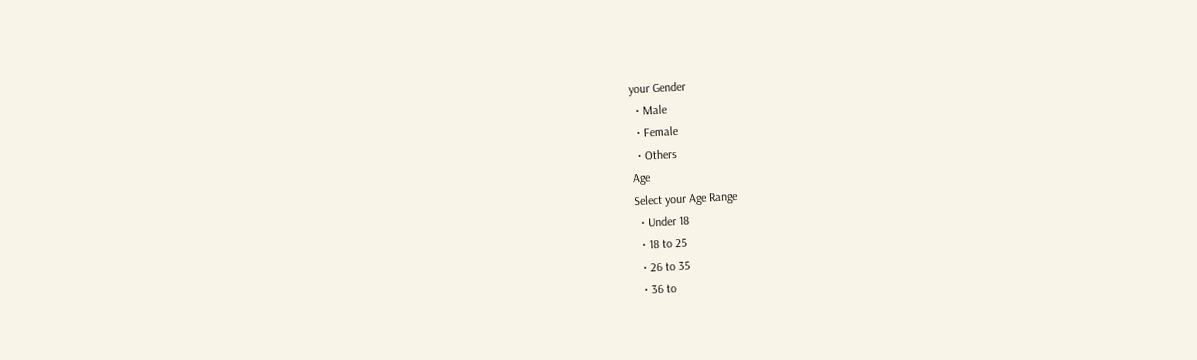your Gender
  • Male
  • Female
  • Others
Age
Select your Age Range
  • Under 18
  • 18 to 25
  • 26 to 35
  • 36 to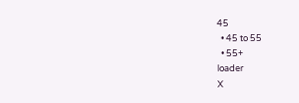45
  • 45 to 55
  • 55+
loader
X